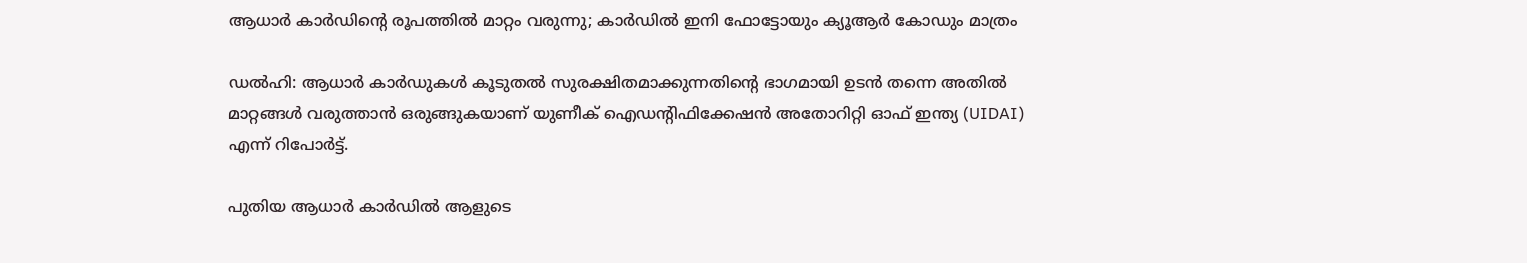ആധാര്‍ കാര്‍ഡിന്റെ രൂപത്തില്‍ മാറ്റം വരുന്നു; കാര്‍ഡില്‍ ഇനി ഫോട്ടോയും ക്യൂആര്‍ കോഡും മാത്രം

ഡല്‍ഹി: ആധാര്‍ കാര്‍ഡുകള്‍ കൂടുതല്‍ സുരക്ഷിതമാക്കുന്നതിന്റെ ഭാഗമായി ഉടന്‍ തന്നെ അതില്‍ മാറ്റങ്ങള്‍ വരുത്താന്‍ ഒരുങ്ങുകയാണ് യുണീക് ഐഡന്റിഫിക്കേഷന്‍ അതോറിറ്റി ഓഫ് ഇന്ത്യ (UIDAI) എന്ന് റിപോര്‍ട്ട്.

പുതിയ ആധാര്‍ കാര്‍ഡില്‍ ആളുടെ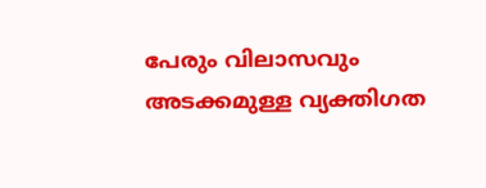പേരും വിലാസവും അടക്കമുള്ള വ്യക്തിഗത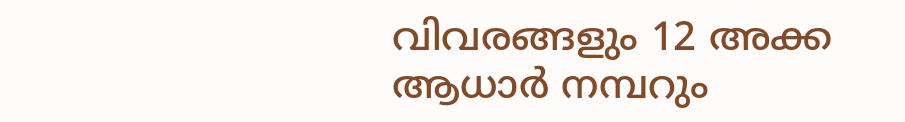വിവരങ്ങളും 12 അക്ക ആധാര്‍ നമ്പറും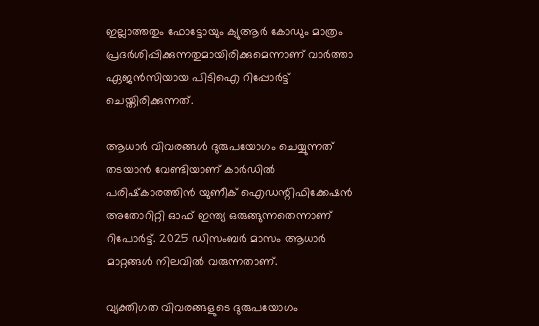ഇല്ലാത്തതും ഫോട്ടോയും ക്യുആര്‍ കോഡും മാത്രം പ്രദര്‍ശിപ്പിക്കുന്നതുമായിരിക്കുമെന്നാണ് വാര്‍ത്താ ഏജന്‍സിയായ പിടിഐ റിപ്പോര്‍ട്ട് ചെയ്തിരിക്കുന്നത്.

ആധാര്‍ വിവരങ്ങള്‍ ദുരുപയോഗം ചെയ്യുന്നത് തടയാന്‍ വേണ്ടിയാണ് കാര്‍ഡില്‍ പരിഷ്‌കാരത്തിന്‍ യുണീക് ഐഡന്റിഫിക്കേഷന്‍ അതോറിറ്റി ഓഫ് ഇന്ത്യ ഒരുങ്ങുന്നതെന്നാണ് റിപോര്‍ട്ട്. 2025 ഡിസംബര്‍ മാസം ആധാര്‍ മാറ്റങ്ങള്‍ നിലവില്‍ വരുന്നതാണ്.

വ്യക്തിഗത വിവരങ്ങളുടെ ദുരുപയോഗം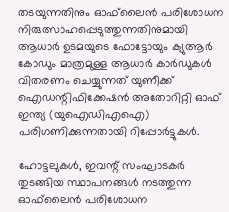തടയുന്നതിനും ഓഫ്‌ലൈന്‍ പരിശോധന നിരുത്സാഹപ്പെടുത്തുന്നതിനുമായി ആധാര്‍ ഉടമയുടെ ഫോട്ടോയും ക്യുആര്‍ കോഡും മാത്രമുള്ള ആധാര്‍ കാര്‍ഡുകള്‍ വിതരണം ചെയ്യുന്നത് യുണീക്ക് ഐഡന്റിഫിക്കേഷന്‍ അതോറിറ്റി ഓഫ് ഇന്ത്യ (യുഐഡിഎഐ) പരിഗണിക്കുന്നതായി റിപ്പോര്‍ട്ടുകള്‍.

ഹോട്ടലുകള്‍, ഇവന്റ് സംഘാടകര്‍ തുടങ്ങിയ സ്ഥാപനങ്ങള്‍ നടത്തുന്ന ഓഫ്‌ലൈന്‍ പരിശോധന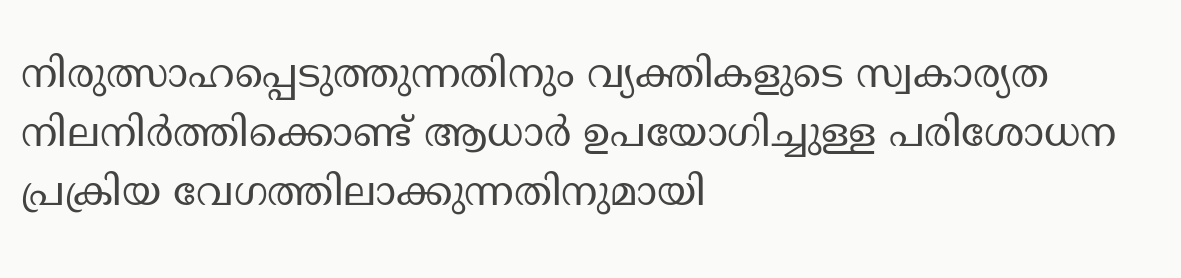നിരുത്സാഹപ്പെടുത്തുന്നതിനും വ്യക്തികളുടെ സ്വകാര്യത നിലനിര്‍ത്തിക്കൊണ്ട് ആധാര്‍ ഉപയോഗിച്ചുള്ള പരിശോധന പ്രക്രിയ വേഗത്തിലാക്കുന്നതിനുമായി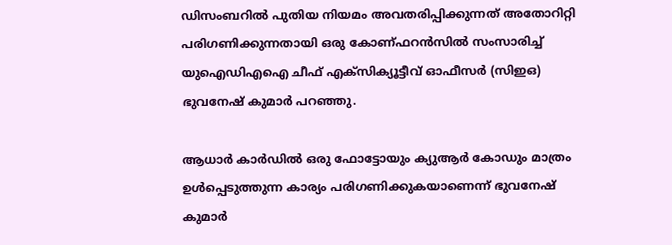ഡിസംബറില്‍ പുതിയ നിയമം അവതരിപ്പിക്കുന്നത് അതോറിറ്റി പരിഗണിക്കുന്നതായി ഒരു കോണ്ഫറന്‍സില്‍ സംസാരിച്ച് യുഐഡിഎഐ ചീഫ് എക്‌സിക്യൂട്ടീവ് ഓഫീസര്‍ (സിഇഒ) ഭുവനേഷ് കുമാര്‍ പറഞ്ഞു.

ആധാര്‍ കാര്‍ഡില്‍ ഒരു ഫോട്ടോയും ക്യുആര്‍ കോഡും മാത്രം ഉള്‍പ്പെടുത്തുന്ന കാര്യം പരിഗണിക്കുകയാണെന്ന് ഭുവനേഷ് കുമാര്‍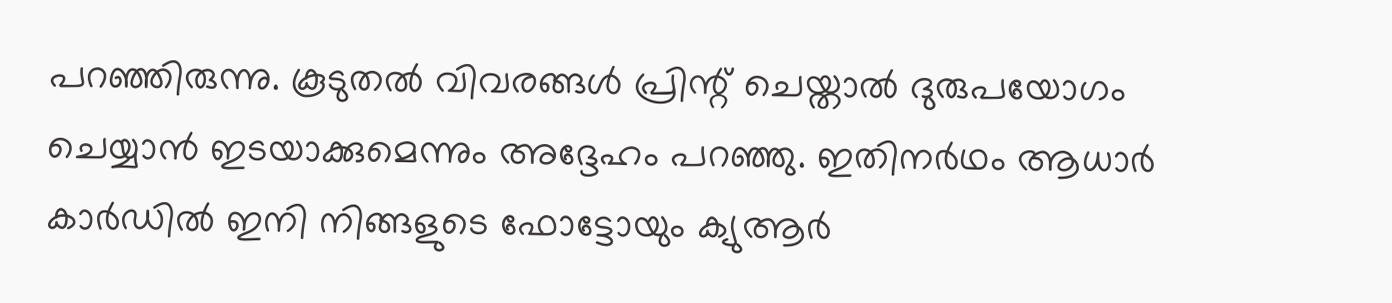പറഞ്ഞിരുന്നു. കൂടുതല്‍ വിവരങ്ങള്‍ പ്രിന്റ് ചെയ്താല്‍ ദുരുപയോഗം ചെയ്യാന്‍ ഇടയാക്കുമെന്നും അദ്ദേഹം പറഞ്ഞു. ഇതിനര്‍ഥം ആധാര്‍ കാര്‍ഡില്‍ ഇനി നിങ്ങളുടെ ഫോട്ടോയും ക്യുആര്‍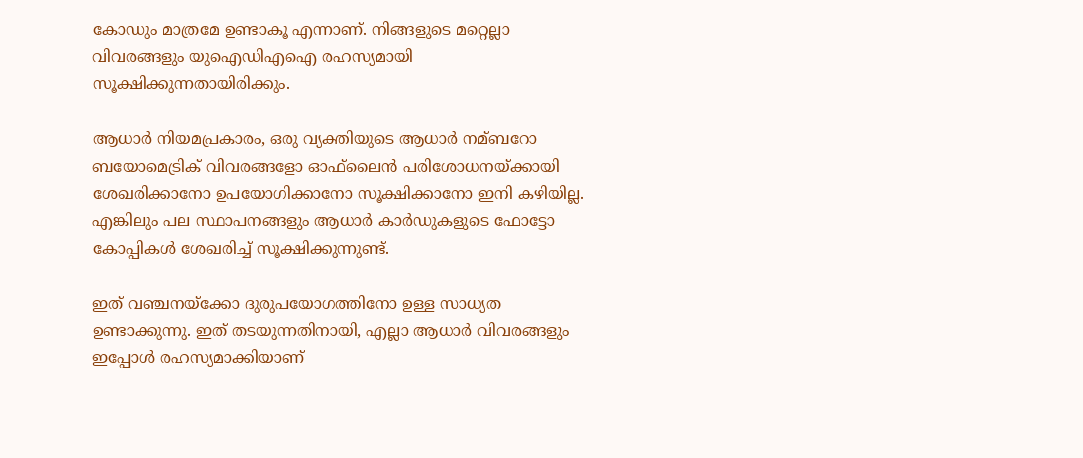കോഡും മാത്രമേ ഉണ്ടാകൂ എന്നാണ്. നിങ്ങളുടെ മറ്റെല്ലാ വിവരങ്ങളും യുഐഡിഎഐ രഹസ്യമായി സൂക്ഷിക്കുന്നതായിരിക്കും.

ആധാര്‍ നിയമപ്രകാരം, ഒരു വ്യക്തിയുടെ ആധാര്‍ നമ്ബറോ ബയോമെട്രിക് വിവരങ്ങളോ ഓഫ്‌ലൈന്‍ പരിശോധനയ്ക്കായി ശേഖരിക്കാനോ ഉപയോഗിക്കാനോ സൂക്ഷിക്കാനോ ഇനി കഴിയില്ല. എങ്കിലും പല സ്ഥാപനങ്ങളും ആധാര്‍ കാര്‍ഡുകളുടെ ഫോട്ടോ കോപ്പികള്‍ ശേഖരിച്ച് സൂക്ഷിക്കുന്നുണ്ട്.

ഇത് വഞ്ചനയ്‌ക്കോ ദുരുപയോഗത്തിനോ ഉള്ള സാധ്യത ഉണ്ടാക്കുന്നു. ഇത് തടയുന്നതിനായി, എല്ലാ ആധാര്‍ വിവരങ്ങളും ഇപ്പോള്‍ രഹസ്യമാക്കിയാണ്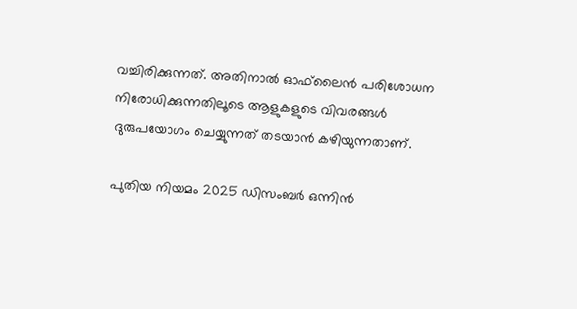വച്ചിരിക്കുന്നത്. അതിനാല്‍ ഓഫ്‌ലൈന്‍ പരിശോധന നിരോധിക്കുന്നതിലൂടെ ആളുകളുടെ വിവരങ്ങള്‍ ദുരുപയോഗം ചെയ്യുന്നത് തടയാന്‍ കഴിയുന്നതാണ്.

പുതിയ നിയമം 2025 ഡിസംബര്‍ ഒന്നിന്‍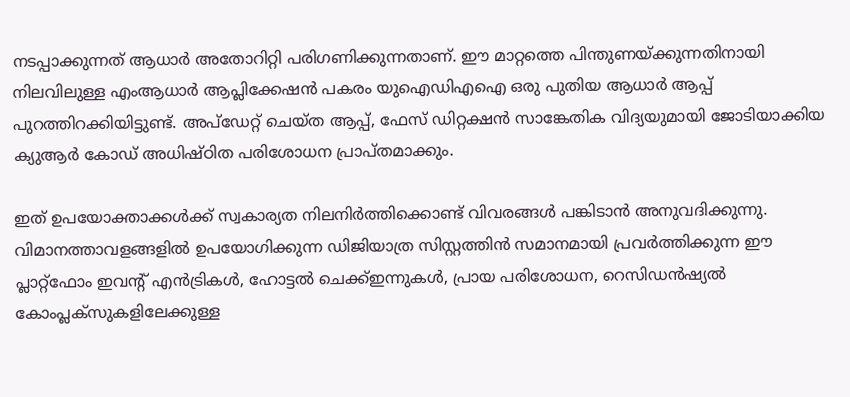നടപ്പാക്കുന്നത് ആധാര്‍ അതോറിറ്റി പരിഗണിക്കുന്നതാണ്. ഈ മാറ്റത്തെ പിന്തുണയ്ക്കുന്നതിനായി നിലവിലുള്ള എംആധാര്‍ ആപ്ലിക്കേഷന്‍ പകരം യുഐഡിഎഐ ഒരു പുതിയ ആധാര്‍ ആപ്പ് പുറത്തിറക്കിയിട്ടുണ്ട്. അപ്‌ഡേറ്റ് ചെയ്ത ആപ്പ്, ഫേസ് ഡിറ്റക്ഷന്‍ സാങ്കേതിക വിദ്യയുമായി ജോടിയാക്കിയ ക്യുആര്‍ കോഡ് അധിഷ്ഠിത പരിശോധന പ്രാപ്തമാക്കും.

ഇത് ഉപയോക്താക്കള്‍ക്ക് സ്വകാര്യത നിലനിര്‍ത്തിക്കൊണ്ട് വിവരങ്ങള്‍ പങ്കിടാന്‍ അനുവദിക്കുന്നു. വിമാനത്താവളങ്ങളില്‍ ഉപയോഗിക്കുന്ന ഡിജിയാത്ര സിസ്റ്റത്തിന്‍ സമാനമായി പ്രവര്‍ത്തിക്കുന്ന ഈ പ്ലാറ്റ്‌ഫോം ഇവന്റ് എന്‍ട്രികള്‍, ഹോട്ടല്‍ ചെക്ക്ഇന്നുകള്‍, പ്രായ പരിശോധന, റെസിഡന്‍ഷ്യല്‍ കോംപ്ലക്‌സുകളിലേക്കുള്ള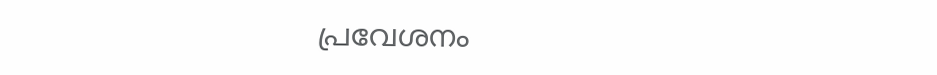പ്രവേശനം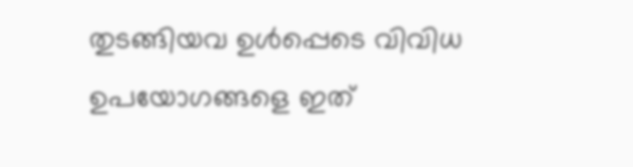തുടങ്ങിയവ ഉള്‍പ്പെടെ വിവിധ ഉപയോഗങ്ങളെ ഇത്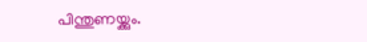പിന്തുണയ്ക്കും.